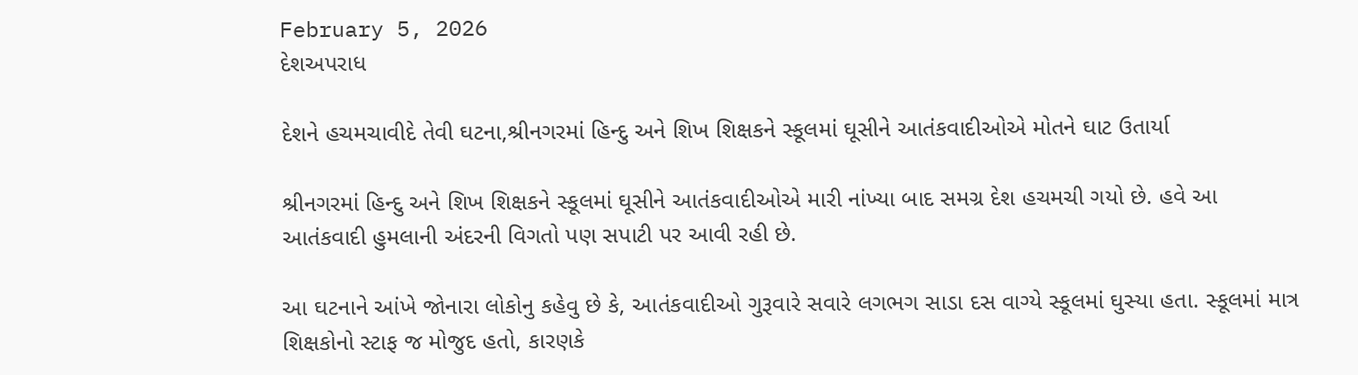February 5, 2026
દેશઅપરાધ

દેશને હચમચાવીદે તેવી ઘટના,શ્રીનગરમાં હિન્દુ અને શિખ શિક્ષકને સ્કૂલમાં ઘૂસીને આતંકવાદીઓએ મોતને ઘાટ ઉતાર્યા

શ્રીનગરમાં હિન્દુ અને શિખ શિક્ષકને સ્કૂલમાં ઘૂસીને આતંકવાદીઓએ મારી નાંખ્યા બાદ સમગ્ર દેશ હચમચી ગયો છે. હવે આ આતંકવાદી હુમલાની અંદરની વિગતો પણ સપાટી પર આવી રહી છે.

આ ઘટનાને આંખે જોનારા લોકોનુ કહેવુ છે કે, આતંકવાદીઓ ગુરૂવારે સવારે લગભગ સાડા દસ વાગ્યે સ્કૂલમાં ઘુસ્યા હતા. સ્કૂલમાં માત્ર શિક્ષકોનો સ્ટાફ જ મોજુદ હતો, કારણકે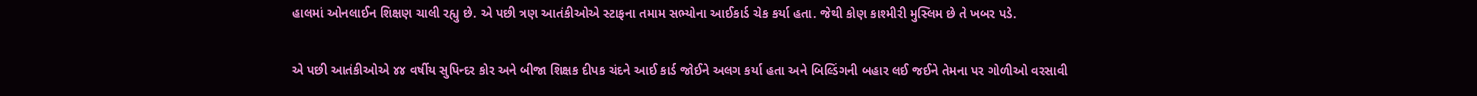હાલમાં ઓનલાઈન શિક્ષણ ચાલી રહ્યુ છે. એ પછી ત્રણ આતંકીઓએ સ્ટાફના તમામ સભ્યોના આઈકાર્ડ ચેક કર્યા હતા. જેથી કોણ કાશ્મીરી મુસ્લિમ છે તે ખબર પડે.

એ પછી આતંકીઓએ ૪૪ વર્ષીય સુપિન્દર કોર અને બીજા શિક્ષક દીપક ચંદને આઈ કાર્ડ જોઈને અલગ કર્યા હતા અને બિલ્ડિંગની બહાર લઈ જઈને તેમના પર ગોળીઓ વરસાવી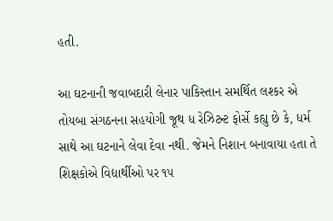હતી.

આ ઘટનાની જવાબદારી લેનાર પાકિસ્તાન સમર્થિત લશ્કર એ તોયબા સંગઠનના સહયોગી જૂથ ધ રેઝિટન્ટ ફોર્સે કહ્યુ છે કે, ધર્મ સાથે આ ઘટનાને લેવા દેવા નથી. જેમને નિશાન બનાવાયા હતા તે શિક્ષકોએ વિદ્યાર્થીઓ પર ૧૫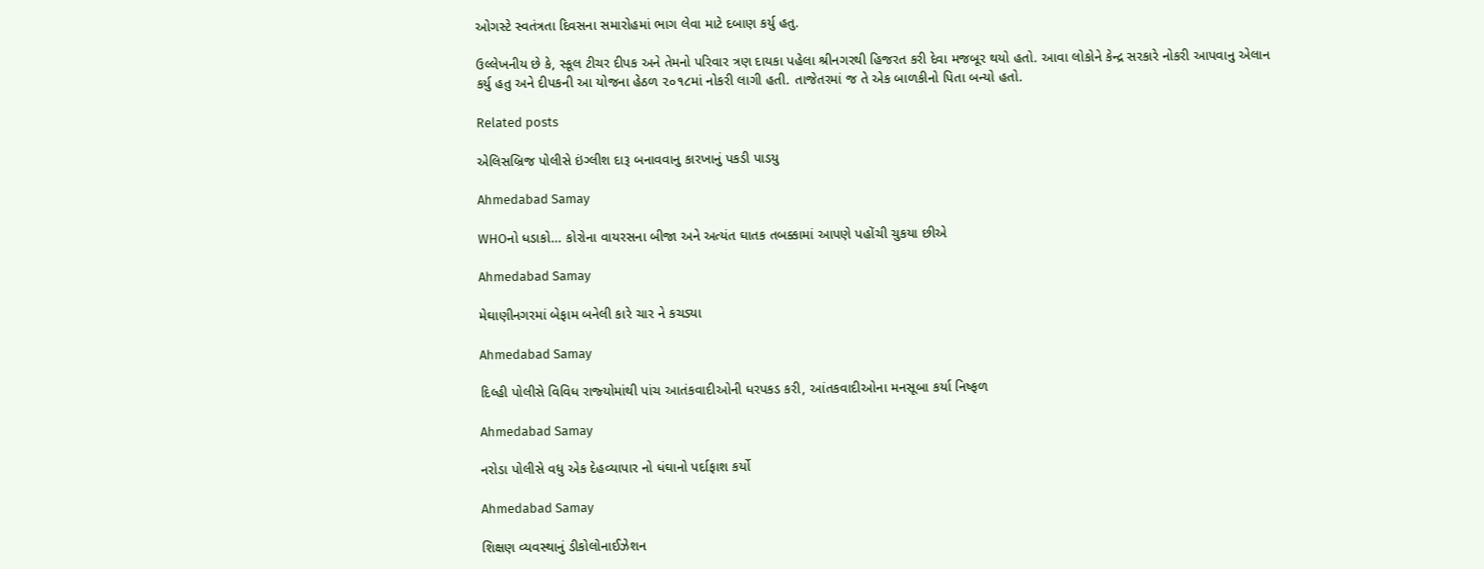ઓગસ્ટે સ્વતંત્રતા દિવસના સમારોહમાં ભાગ લેવા માટે દબાણ કર્યુ હતુ.

ઉલ્લેખનીય છે કે, સ્કૂલ ટીચર દીપક અને તેમનો પરિવાર ત્રણ દાયકા પહેલા શ્રીનગરથી હિજરત કરી દેવા મજબૂર થયો હતો. આવા લોકોને કેન્દ્ર સરકારે નોકરી આપવાનુ એલાન કર્યુ હતુ અને દીપકની આ યોજના હેઠળ ૨૦૧૮માં નોકરી લાગી હતી. તાજેતરમાં જ તે એક બાળકીનો પિતા બન્યો હતો.

Related posts

એલિસબ્રિજ પોલીસે ઇંગ્લીશ દારૂ બનાવવાનુ કારખાનું પકડી પાડયુ

Ahmedabad Samay

WHOનો ધડાકો… કોરોના વાયરસના બીજા અને અત્યંત ઘાતક તબક્કામાં આપણે પહોંચી ચુકયા છીએ

Ahmedabad Samay

મેઘાણીનગરમાં બેફામ બનેલી કારે ચાર ને કચડ્યા

Ahmedabad Samay

દિલ્‍હી પોલીસે વિવિધ રાજ્‍યોમાંથી પાંચ આતંકવાદીઓની ધરપકડ કરી, આંતકવાદીઓના મનસૂબા કર્યા નિષ્ફળ

Ahmedabad Samay

નરોડા પોલીસે વધુ એક દેહવ્યાપાર નો ધંઘાનો પર્દાફાશ કર્યો

Ahmedabad Samay

શિક્ષણ વ્યવસ્થાનું ડીકોલોનાઈઝેશન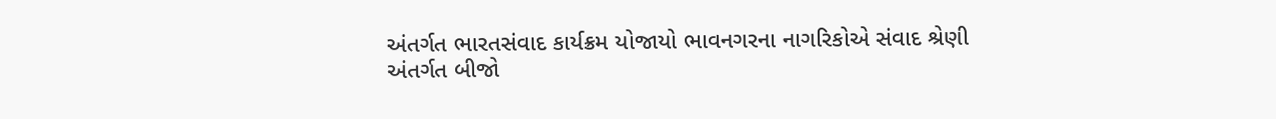અંતર્ગત ભારતસંવાદ કાર્યક્રમ યોજાયો ભાવનગરના નાગરિકોએ સંવાદ શ્રેણી અંતર્ગત બીજો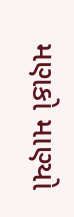મણકો માણ્યો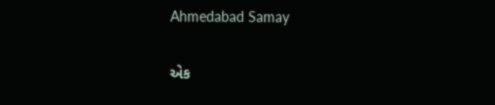Ahmedabad Samay

એક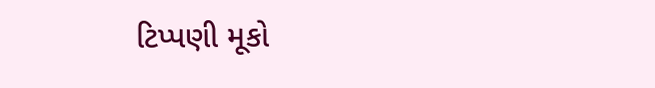ટિપ્પણી મૂકો